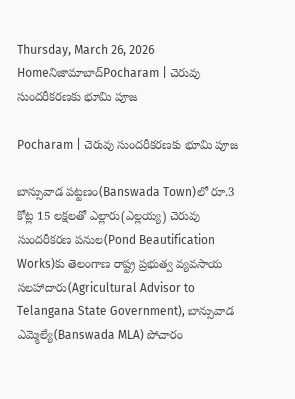Thursday, March 26, 2026
Homeనిజామాబాద్‌Pocharam | చెరువు సుందరీకరణకు భూమి పూజ

Pocharam | చెరువు సుందరీకరణకు భూమి పూజ

బాన్సువాడ పట్టణం(Banswada Town)లో రూ.3 కోట్ల 15 లక్షలతో ఎల్లారు(ఎల్లయ్య) చెరువు సుందరీకరణ పనుల(Pond Beautification Works)కు తెలంగాణ రాష్ట్ర ప్రభుత్వ వ్యవసాయ సలహాదారు(Agricultural Advisor to Telangana State Government), బాన్సువాడ ఎమ్మెల్యే(Banswada MLA) పోచారం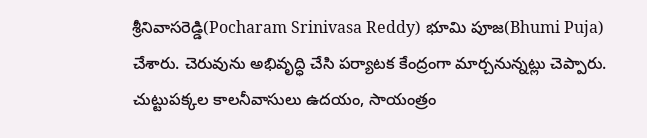శ్రీనివాసరెడ్డి(Pocharam Srinivasa Reddy) భూమి పూజ(Bhumi Puja) చేశారు. చెరువును అభివృద్ధి చేసి పర్యాటక కేంద్రంగా మార్చనున్నట్లు చెప్పారు. చుట్టుపక్కల కాలనీవాసులు ఉదయం, సాయంత్రం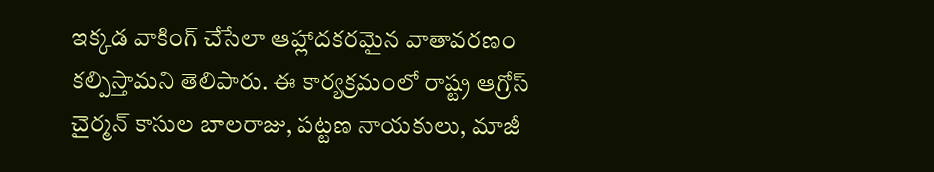ఇక్కడ వాకింగ్ చేసేలా ఆహ్లాదకరమైన వాతావరణం కల్పిస్తామని తెలిపారు. ఈ కార్యక్రమంలో రాష్ట్ర ఆగ్రోస్ చైర్మన్ కాసుల బాలరాజు, పట్టణ నాయకులు, మాజీ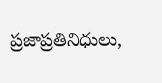ప్రజాప్రతినిధులు,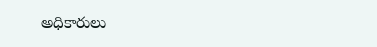అధికారులు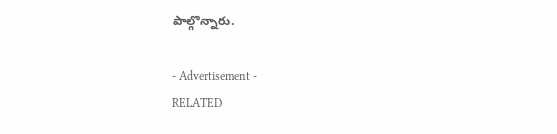పాల్గొన్నారు.

- Advertisement -
RELATED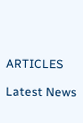ARTICLES

Latest News